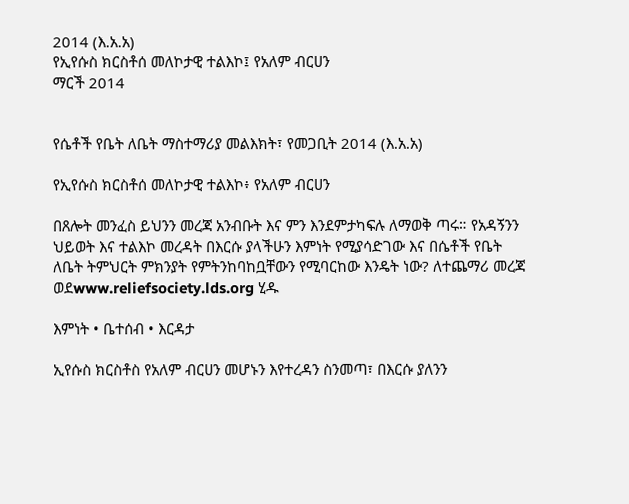2014 (እ.አ.አ)
የኢየሱስ ክርስቶሰ መለኮታዊ ተልእኮ፤ የአለም ብርሀን
ማርች 2014


የሴቶች የቤት ለቤት ማስተማሪያ መልእክት፣ የመጋቢት 2014 (እ.አ.አ)

የኢየሱስ ክርስቶሰ መለኮታዊ ተልእኮ፥ የአለም ብርሀን

በጸሎት መንፈስ ይህንን መረጃ አንብቡት እና ምን እንደምታካፍሉ ለማወቅ ጣሩ። የአዳኝንን ህይወት እና ተልእኮ መረዳት በእርሱ ያላችሁን እምነት የሚያሳድገው እና በሴቶች የቤት ለቤት ትምህርት ምክንያት የምትንከባከቧቸውን የሚባርከው እንዴት ነው? ለተጨማሪ መረጃ ወደwww.reliefsociety.lds.org ሂዱ

እምነት • ቤተሰብ • እርዳታ

ኢየሱስ ክርስቶስ የአለም ብርሀን መሆኑን እየተረዳን ስንመጣ፣ በእርሱ ያለንን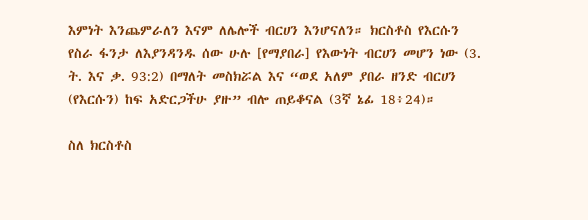እምነት እንጨምራለን እናም ለሌሎች ብርሀን እንሆናለን። ክርስቶስ የእርሱን የስራ ፋንታ ለእያንዳንዱ ሰው ሁሉ [የማያበራ] የእውነት ብርሀን መሆን ነው (3. ት. እና ቃ. 93:2) በማለት መስክሯል እና “ወደ አለም ያበራ ዘንድ ብርሀን (የእርሱን) ከፍ አድርጋችሁ ያዙ” ብሎ ጠይቆናል (3ኛ ኔፊ 18፥24)።

ስለ ክርስቶስ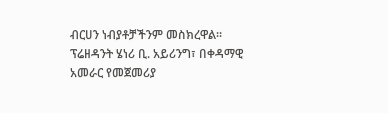ብርሀን ነብያቶቻችንም መስክረዋል። ፕሬዘዳንት ሄነሪ ቢ. አይሪንግ፣ በቀዳማዊ አመራር የመጀመሪያ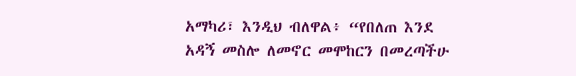አማካሪ፣ እንዲህ ብለዋል፥ “የበለጠ እንደ አዳኝ መስሎ ለመኖር መሞከርን በመረጣችሁ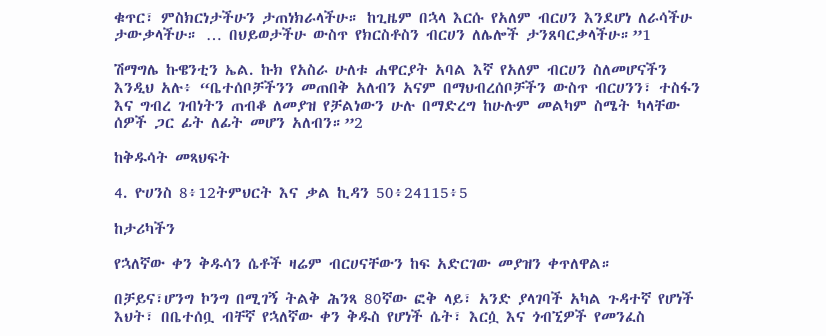ቁጥር፣ ምስክርነታችሁን ታጠነክራላችሁ። ከጊዜም በኋላ እርሱ የአለም ብርሀን እንደሆነ ለራሳችሁ ታውቃላችሁ። … በህይወታችሁ ውስጥ የክርስቶስን ብርሀን ለሌሎች ታንጸባርቃላችሁ።”1

ሽማግሌ ኩዌንቲን ኤል. ኩክ የአስራ ሁለቱ ሐዋርያት አባል እኛ የአለም ብርሀን ስለመሆናችን እንዲህ አሉ፥ “ቤተሰቦቻችንን መጠበቅ አለብን አናም በማህብረሰቦቻችን ውስጥ ብርሀንን፣ ተስፋን እና ግብረ ገብነትን ጠብቆ ለመያዝ የቻልነውን ሁሉ በማድረግ ከሁሉም መልካም ስሜት ካላቸው ሰዎች ጋር ፊት ለፊት መሆን አለብን።”2

ከቅዱሳት መጻህፍት

4. ዮሀንስ 8፥12ትምህርት እና ቃል ኪዳን 50፥24115፥5

ከታሪካችን

የኋለኛው ቀን ቅዱሳን ሴቶች ዛሬም ብርሀናቸውን ከፍ አድርገው መያዝን ቀጥለዋል።

በቻይና፣ሆንግ ኮንግ በሚገኝ ትልቅ ሕንጻ 80ኛው ፎቅ ላይ፣ አንድ ያላገባች አካል ጉዳተኛ የሆነች እህት፣ በቤተሰቧ ብቸኛ የኋለኛው ቀን ቅዱስ የሆነች ሴት፣ እርሷ እና ጎብኚዎች የመንፈስ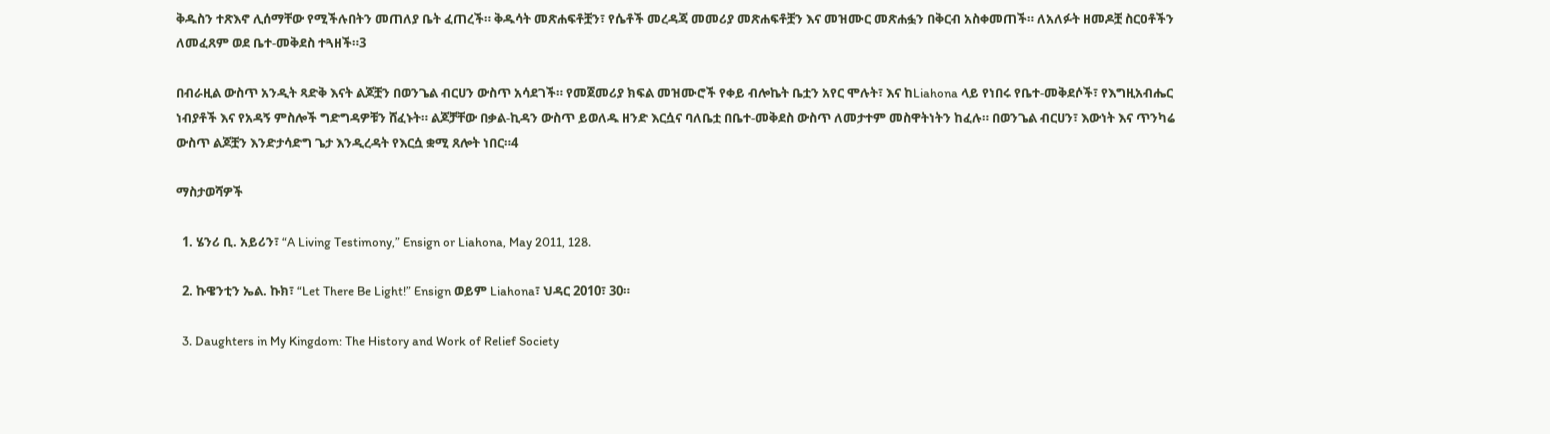ቅዱስን ተጽእኖ ሊሰማቸው የሚችሉበትን መጠለያ ቤት ፈጠረች። ቅዱሳት መጽሐፍቶቿን፣ የሴቶች መረዳጃ መመሪያ መጽሐፍቶቿን እና መዝሙር መጽሐፏን በቅርብ አስቀመጠች። ለአለፉት ዘመዶቿ ስርዐቶችን ለመፈጸም ወደ ቤተ-መቅደስ ተጓዘች።3

በብራዚል ውስጥ አንዲት ጻድቅ እናት ልጆቿን በወንጌል ብርሀን ውስጥ አሳደገች። የመጀመሪያ ክፍል መዝሙሮች የቀይ ብሎኬት ቤቷን አየር ሞሉት፣ እና ከLiahona ላይ የነበሩ የቤተ-መቅደሶች፣ የእግዚአብሔር ነብያቶች እና የአዳኝ ምስሎች ግድግዳዎቹን ሸፈኑት። ልጆቻቸው በቃል-ኪዳን ውስጥ ይወለዱ ዘንድ እርሷና ባለቤቷ በቤተ-መቅደስ ውስጥ ለመታተም መስዋትነትን ከፈሉ። በወንጌል ብርሀን፣ እውነት እና ጥንካሬ ውስጥ ልጆቿን እንድታሳድግ ጌታ እንዲረዳት የእርሷ ቋሚ ጸሎት ነበር።4

ማስታወሻዎች

  1. ሄንሪ ቢ. አይሪን፣ “A Living Testimony,” Ensign or Liahona, May 2011, 128.

  2. ኩዌንቲን ኤል. ኩክ፣ “Let There Be Light!” Ensign ወይም Liahona፣ ህዳር 2010፣ 30።

  3. Daughters in My Kingdom: The History and Work of Relief Society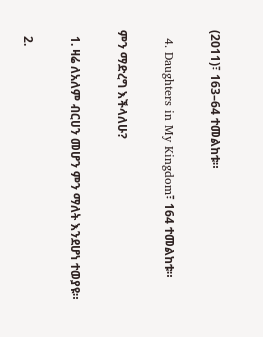(2011)፣ 163–64 ተመልከቱ።

  4. Daughters in My Kingdom፣ 164 ተመልከቱ።

ምን ማድረግ እችላለሁ?

  1. ዛሬ ለአለም ብርሀን መሆን ምን ማለት እንደሆነ ተወያዩ።

  2.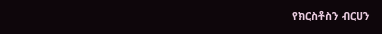የክርስቶስን ብርሀን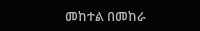መከተል በመከራ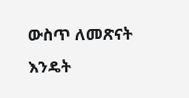ውስጥ ለመጽናት እንዴት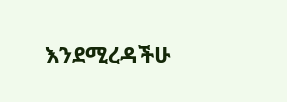እንደሚረዳችሁ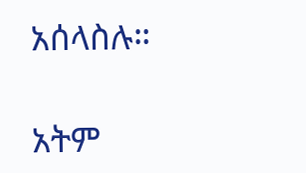አሰላስሉ።

አትም